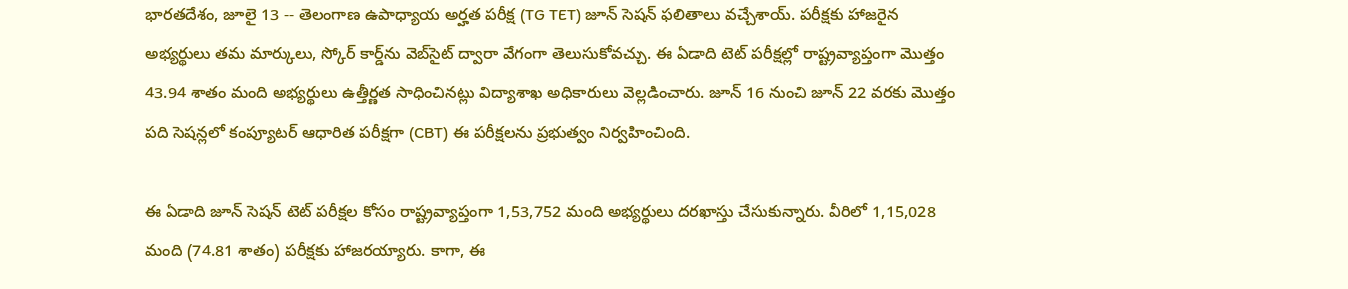భారతదేశం, జూలై 13 -- తెలంగాణ ఉపాధ్యాయ అర్హత పరీక్ష (TG TET) జూన్ సెషన్ ఫలితాలు వచ్చేశాయ్. పరీక్షకు హాజరైన అభ్యర్థులు తమ మార్కులు, స్కోర్ కార్డ్‌ను వెబ్‌సైట్ ద్వారా వేగంగా తెలుసుకోవచ్చు. ఈ ఏడాది టెట్ పరీక్షల్లో రాష్ట్రవ్యాప్తంగా మొత్తం 43.94 శాతం మంది అభ్యర్థులు ఉత్తీర్ణత సాధించినట్లు విద్యాశాఖ అధికారులు వెల్లడించారు. జూన్ 16 నుంచి జూన్ 22 వరకు మొత్తం పది సెషన్లలో కంప్యూటర్ ఆధారిత పరీక్షగా (CBT) ఈ పరీక్షలను ప్రభుత్వం నిర్వహించింది.

ఈ ఏడాది జూన్ సెషన్ టెట్ పరీక్షల కోసం రాష్ట్రవ్యాప్తంగా 1,53,752 మంది అభ్యర్థులు దరఖాస్తు చేసుకున్నారు. వీరిలో 1,15,028 మంది (74.81 శాతం) పరీక్షకు హాజరయ్యారు. కాగా, ఈ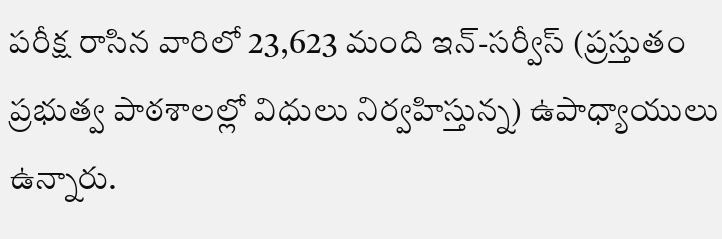పరీక్ష రాసిన వారిలో 23,623 మంది ఇన్-సర్వీస్ (ప్రస్తుతం ప్రభుత్వ పాఠశాలల్లో విధులు నిర్వహిస్తున్న) ఉపాధ్యాయులు ఉన్నారు.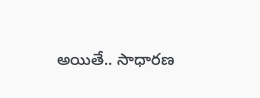అయితే.. సాధారణ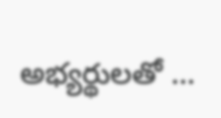అభ్యర్థులతో ...